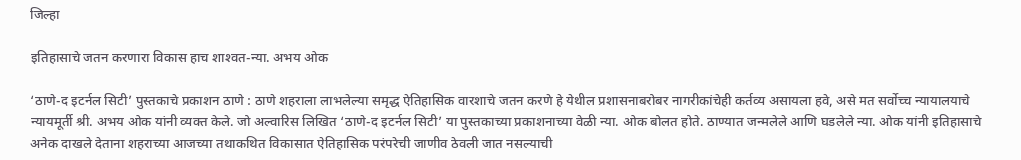जिल्हा

इतिहासाचे जतन करणारा विकास हाच शाश्‍वत-न्या. अभय ओक

‘ठाणे-द इटर्नल सिटी’ पुस्तकाचे प्रकाशन ठाणे : ठाणे शहराला लाभलेल्या समृद्ध ऐतिहासिक वारशाचे जतन करणे हे येथील प्रशासनाबरोबर नागरीकांचेही कर्तव्य असायला हवे, असे मत सर्वोच्च न्यायालयाचे न्यायमूर्ती श्री. अभय ओक यांनी व्यक्त केले. जो अल्वारिस लिखित ‘ठाणे-द इटर्नल सिटी’ या पुस्तकाच्या प्रकाशनाच्या वेळी न्या. ओक बोलत होते. ठाण्यात जन्मलेले आणि घडलेले न्या. ओक यांनी इतिहासाचे अनेक दाखले देताना शहराच्या आजच्या तथाकथित विकासात ऐतिहासिक परंपरेची जाणीव ठेवली जात नसल्याची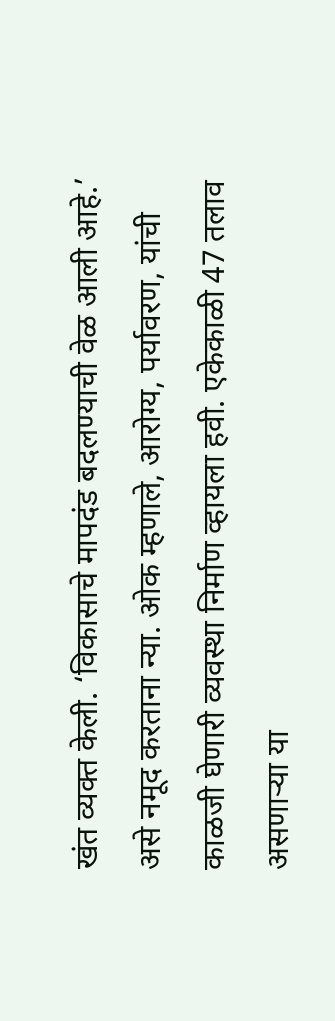खंत व्यक्त केली. ‘विकासाचे मापदंड बदलण्याची वेळ आली आहे.’ असे नमूद करताना न्या. ओक म्हणाले, आरोग्य, पर्यावरण, यांची काळजी घेणारी व्यवस्था निर्माण व्हायला हवी. एकेकाळी 47 तलाव असणाऱ्या या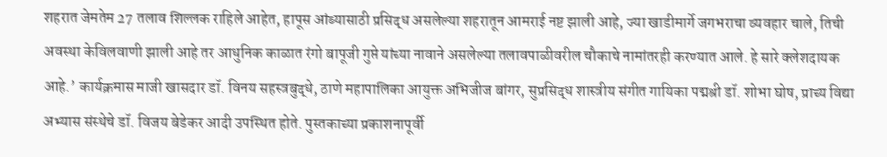शहरात जेमतेम 27 तलाव शिल्लक राहिले आहेत, हापूस आंब्यासाठी प्रसिद्ध असलेल्या शहरातून आमराई नष्ट झाली आहे, ज्या खाडीमार्गे जगभराचा व्यवहार चाले, तिची अवस्था केविलवाणी झाली आहे तर आधुनिक काळात रंगो बापूजी गुप्ते यांच्या नावाने असलेल्या तलावपाळीवरील चौकाचे नामांतरही करण्यात आले. हे सारे क्लेशदायक आहे.’ कार्यक्रमास माजी खासदार डॉ. विनय सहस्त्रबुद्धे, ठाणे महापालिका आयुक्त अभिजीज बांगर, सुप्रसिद्ध शास्त्रीय संगीत गायिका पद्मश्री डॉ. शोभा घोष, प्राच्य विद्या अभ्यास संस्थेचे डॉ. विजय बेडेकर आदी उपस्थित होते. पुस्तकाच्या प्रकाशनापूर्वी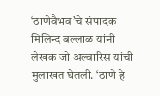‘ठाणेवैभव’चे संपादक मिलिन्द बल्लाळ यांनी लेखक जो अल्वारिस यांची मुलाखत घेतली. ‘ठाणे हे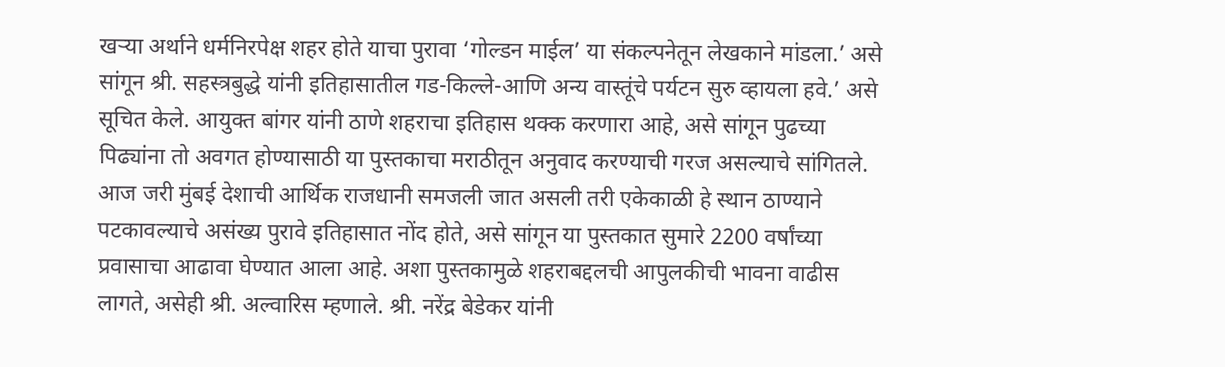खऱ्या अर्थाने धर्मनिरपेक्ष शहर होते याचा पुरावा ‘गोल्डन माईल’ या संकल्पनेतून लेखकाने मांडला.’ असे सांगून श्री. सहस्त्रबुद्धे यांनी इतिहासातील गड-किल्ले-आणि अन्य वास्तूंचे पर्यटन सुरु व्हायला हवे.’ असे सूचित केले. आयुक्त बांगर यांनी ठाणे शहराचा इतिहास थक्क करणारा आहे, असे सांगून पुढच्या पिढ्यांना तो अवगत होण्यासाठी या पुस्तकाचा मराठीतून अनुवाद करण्याची गरज असल्याचे सांगितले. आज जरी मुंबई देशाची आर्थिक राजधानी समजली जात असली तरी एकेकाळी हे स्थान ठाण्याने पटकावल्याचे असंख्य पुरावे इतिहासात नोंद होते, असे सांगून या पुस्तकात सुमारे 2200 वर्षांच्या प्रवासाचा आढावा घेण्यात आला आहे. अशा पुस्तकामुळे शहराबद्दलची आपुलकीची भावना वाढीस लागते, असेही श्री. अल्वारिस म्हणाले. श्री. नरेंद्र बेडेकर यांनी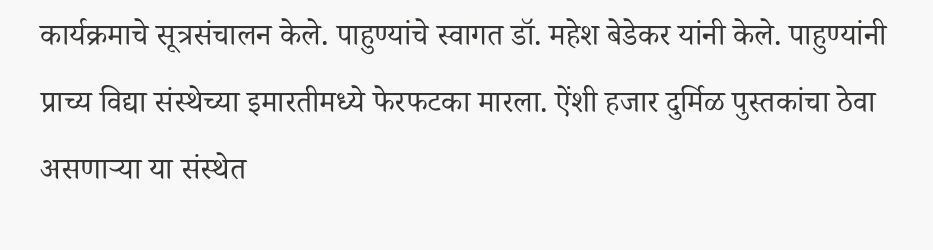कार्यक्रमाचे सूत्रसंचालन केले. पाहुण्यांचे स्वागत डॉ. महेश बेडेकर यांनी केले. पाहुण्यांनी प्राच्य विद्या संस्थेच्या इमारतीमध्ये फेरफटका मारला. ऐंशी हजार दुर्मिळ पुस्तकांचा ठेवा असणाऱ्या या संस्थेत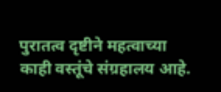पुरातत्व दृष्टीने महत्वाच्या काही वस्तूंचे संग्रहालय आहे.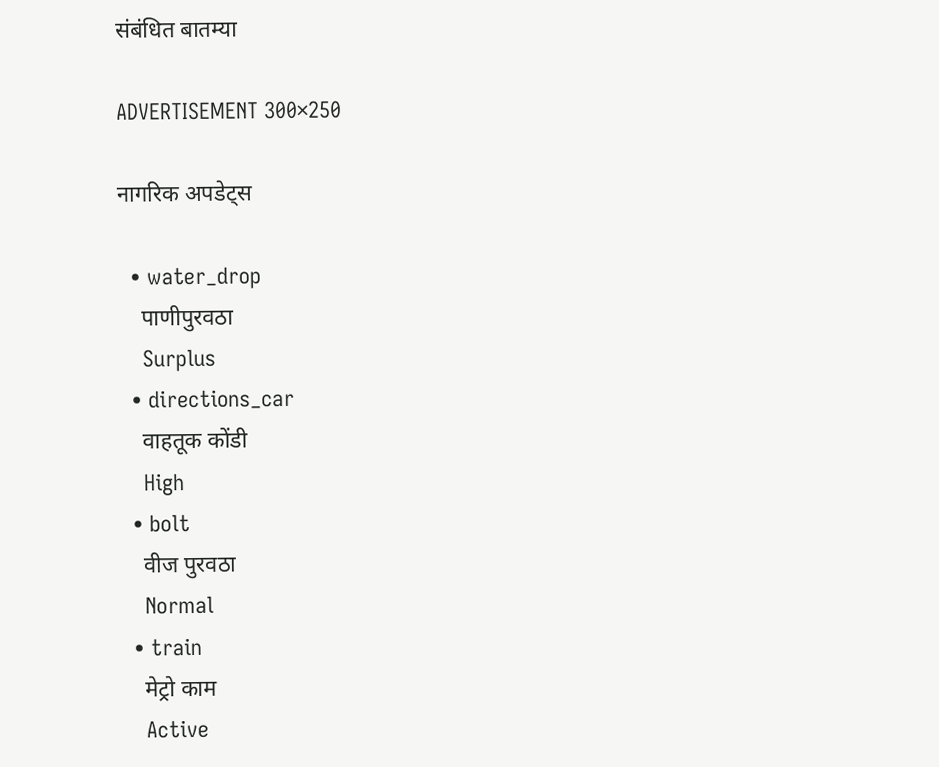संबंधित बातम्या

ADVERTISEMENT 300×250

नागरिक अपडेट्स

  • water_drop
    पाणीपुरवठा
    Surplus
  • directions_car
    वाहतूक कोंडी
    High
  • bolt
    वीज पुरवठा
    Normal
  • train
    मेट्रो काम
    Active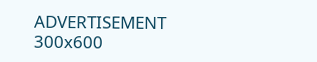ADVERTISEMENT 300x600